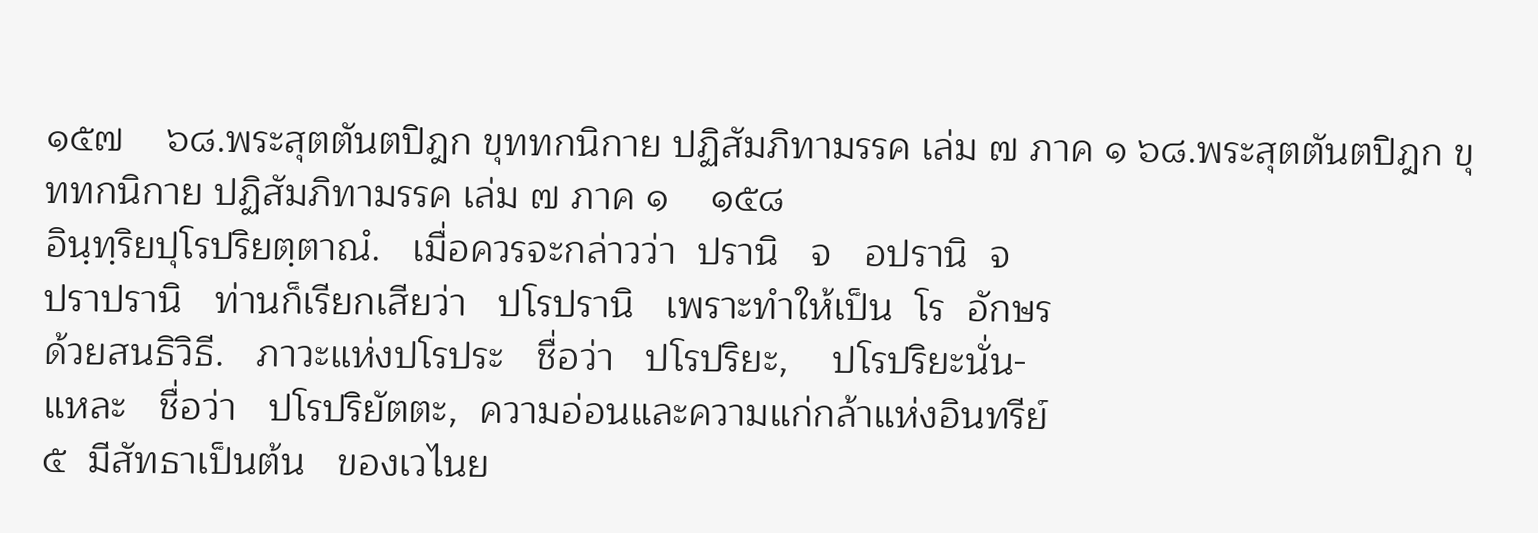๑๕๗    ๖๘.พระสุตตันตปิฎก ขุททกนิกาย ปฏิสัมภิทามรรค เล่ม ๗ ภาค ๑ ๖๘.พระสุตตันตปิฎก ขุททกนิกาย ปฏิสัมภิทามรรค เล่ม ๗ ภาค ๑    ๑๕๘
อินฺทฺริยปุโรปริยตฺตาณํ.   เมื่อควรจะกล่าวว่า  ปรานิ   จ   อปรานิ  จ
ปราปรานิ   ท่านก็เรียกเสียว่า   ปโรปรานิ   เพราะทำให้เป็น  โร  อักษร
ด้วยสนธิวิธี.   ภาวะแห่งปโรประ   ชื่อว่า   ปโรปริยะ,    ปโรปริยะนั่น-
แหละ   ชื่อว่า   ปโรปริยัตตะ,  ความอ่อนและความแก่กล้าแห่งอินทรีย์
๕  มีสัทธาเป็นต้น   ของเวไนย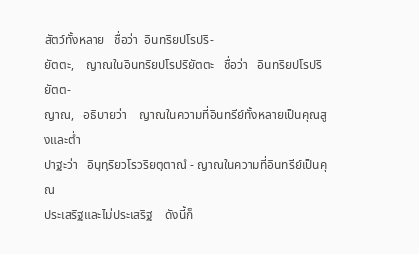สัตว์ทั้งหลาย   ชื่อว่า  อินทริยปโรปริ-
ยัตตะ,    ญาณในอินทริยปโรปริยัตตะ   ชื่อว่า   อินทริยปโรปริยัตต-
ญาณ,   อธิบายว่า    ญาณในความที่อินทรีย์ทั้งหลายเป็นคุณสูงและต่ำ
ปาฐะว่า   อินฺทฺริยวโรวริยตฺตาณํ - ญาณในความที่อินทรีย์เป็นคุณ
ประเสริฐและไม่ประเสริฐ    ดังนี้ก็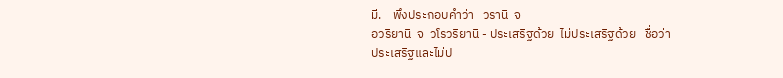มี.    พึงประกอบคำว่า   วรานิ  จ
อวริยานิ  จ  วโรวริยานิ - ประเสริฐด้วย  ไม่ประเสริฐด้วย   ชื่อว่า
ประเสริฐและไม่ป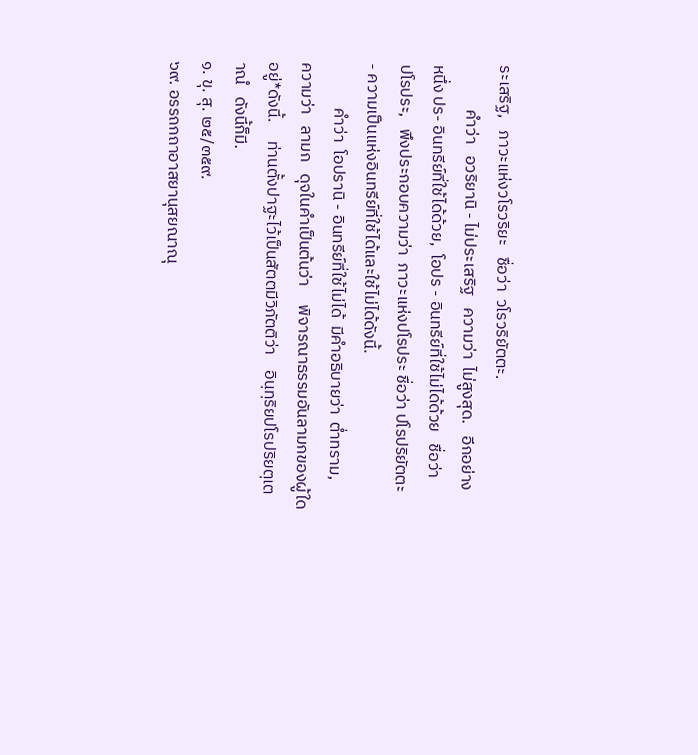ระเสริฐ,   ภาวะแห่งวโรวริยะ   ชื่อว่า  วโรวริยัตตะ.
            คำว่า   อวริยานิ - ไม่ประเสริฐ   ความว่า  ไม่สูงสุด.   อีกอย่าง
หนึ่ง ปร- อินทรีย์ที่ใช้ได้ด้วย,  โอปร - อินทรีย์ที่ใช้ไม่ได้ด้วย   ชื่อว่า
ปโรประ,   พึงประกอบความว่า  ภาวะแห่งปโรประ ชื่อว่า ปโรปริยัตตะ
- ความเป็นแห่งอินทรีย์ที่ใช้ได้และใช้ไม่ได้ดังนี้.
            คำว่า  โอปรานิ - อินทรีย์ที่ใช้ไม่ได้  มีคำอธิบายว่า  ต่ำทราม,
ความว่า   ลามก   ดุจในคำเป็นต้นว่า     พิจารณาธรรมอันลามกของผู้ใด
อยู่*ดังนี้.     ท่านตั้งปาฐะไว้เป็นสัตตมีวิภัตติว่า    อินฺทฺริยปโรปริยตฺเต
าณํ   ดังนี้ก็มี.
๑. ขุ. สุ. ๒๕/๓๕๙.
๖๙. อรรถกถาอาสยานุสยณาณุ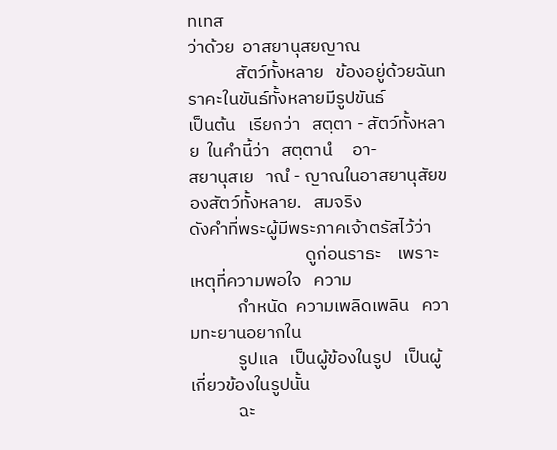ทเทส
ว่าด้วย  อาสยานุสยญาณ
            สัตว์ทั้งหลาย   ข้องอยู่ด้วยฉันทราคะในขันธ์ทั้งหลายมีรูปขันธ์
เป็นต้น   เรียกว่า   สตฺตา - สัตว์ทั้งหลาย  ในคำนี้ว่า   สตฺตานํ     อา-
สยานุสเย   าณํ - ญาณในอาสยานุสัยของสัตว์ทั้งหลาย.   สมจริง
ดังคำที่พระผู้มีพระภาคเจ้าตรัสไว้ว่า
                             ดูก่อนราธะ    เพราะเหตุที่ความพอใจ   ความ
            กำหนัด  ความเพลิดเพลิน   ความทะยานอยากใน
            รูปแล   เป็นผู้ข้องในรูป   เป็นผู้เกี่ยวข้องในรูปนั้น
            ฉะ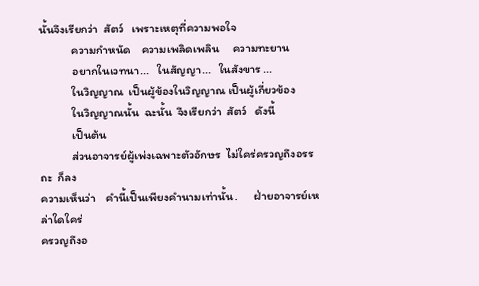นั้นจึงเรียกว่า  สัตว์   เพราะเหตุที่ความพอใจ
            ความกำหนัด    ความเพลิดเพลิน     ความทะยาน
            อยากในเวทนา...   ในสัญญา...   ในสังขาร ...
            ในวิญญาณ  เป็นผู้ข้องในวิญญาณ เป็นผู้เกี่ยวข้อง
            ในวิญญาณนั้น  ฉะนั้น  จึงเรียกว่า  สัตว์   ดังนี้
            เป็นต้น
            ส่วนอาจารย์ผู้เพ่งเฉพาะตัวอักษร  ไม่ใคร่ครวญถึงอรรถะ  ก็ลง
ความเห็นว่า    คำนี้เป็นเพียงคำนามเท่านั้น.      ฝ่ายอาจารย์เหล่าใดใคร่
ครวญถึงอ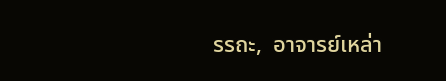รรถะ,  อาจารย์เหล่า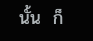นั้น  ก็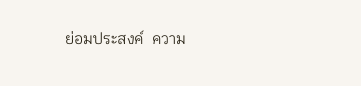ย่อมประสงค์  ความ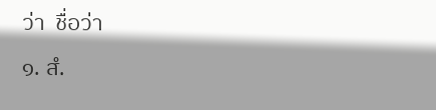ว่า  ชื่อว่า
๑. สํ.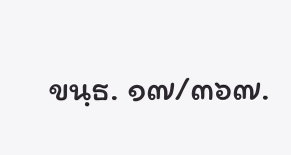ขนฺธ. ๑๗/๓๖๗.